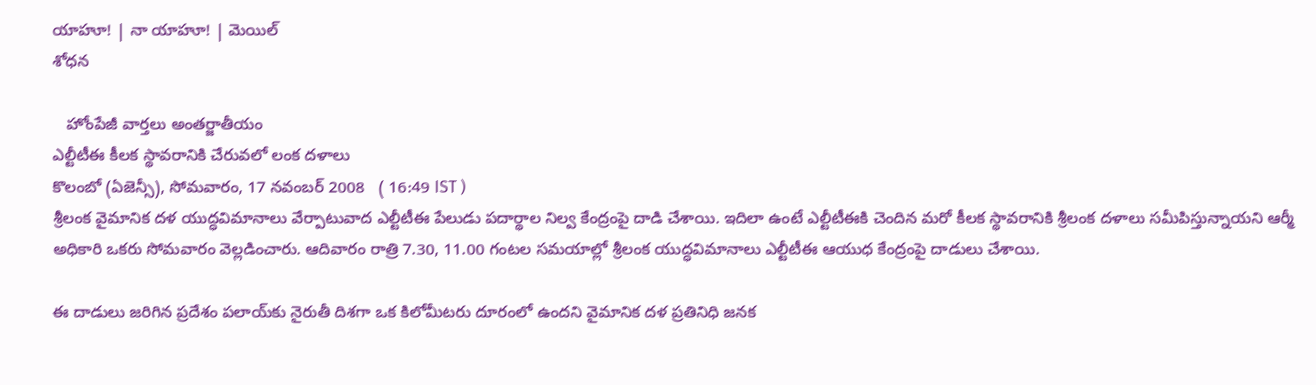యాహూ! | నా యాహూ! | మెయిల్
శోధన

   హోంపేజీ వార్తలు అంతర్జాతీయం
ఎల్టీటీఈ కీలక స్థావరానికి చేరువలో లంక దళాలు
కొలంబో (ఏజెన్సీ), సోమవారం, 17 నవంబర్ 2008   ( 16:49 IST )
శ్రీలంక వైమానిక దళ యుద్ధవిమానాలు వేర్పాటువాద ఎల్టీటీఈ పేలుడు పదార్థాల నిల్వ కేంద్రంపై దాడి చేశాయి. ఇదిలా ఉంటే ఎల్టీటీఈకి చెందిన మరో కీలక స్థావరానికి శ్రీలంక దళాలు సమీపిస్తున్నాయని ఆర్మీ అధికారి ఒకరు సోమవారం వెల్లడించారు. ఆదివారం రాత్రి 7.30, 11.00 గంటల సమయాల్లో శ్రీలంక యుద్ధవిమానాలు ఎల్టీటీఈ ఆయుధ కేంద్రంపై దాడులు చేశాయి.

ఈ దాడులు జరిగిన ప్రదేశం పలాయ్‌కు నైరుతీ దిశగా ఒక కిలోమీటరు దూరంలో ఉందని వైమానిక దళ ప్రతినిధి జనక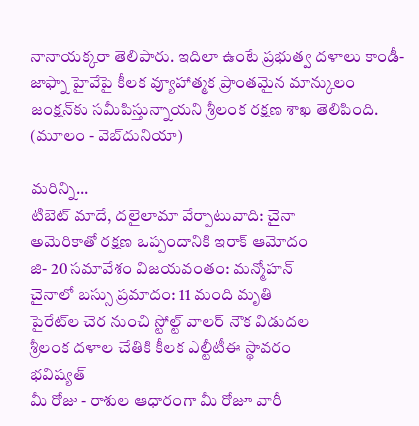నానాయక్కరా తెలిపారు. ఇదిలా ఉంటే ప్రభుత్వ దళాలు కాండీ- జాఫ్నా హైవేపై కీలక వ్యూహాత్మక ప్రాంతమైన మాన్కులం జంక్షన్‌కు సమీపిస్తున్నాయని శ్రీలంక రక్షణ శాఖ తెలిపింది.
(మూలం - వెబ్‌దునియా)

మరిన్ని...
టిబెట్ మాదే, దలైలామా వేర్పాటువాది: చైనా
అమెరికాతో రక్షణ ఒప్పందానికి ఇరాక్ ఆమోదం
జి- 20 సమావేశం విజయవంతం: మన్మోహన్
చైనాలో బస్సు ప్రమాదం: 11 మంది మృతి
పైరేట్‌ల చెర నుంచి స్టోల్ట్ వాలర్ నౌక విడుదల
శ్రీలంక దళాల చేతికి కీలక ఎల్టీటీఈ స్థావరం
భవిష్యత్
మీ రోజు - రాశుల ఆధారంగా మీ రోజూ వారీ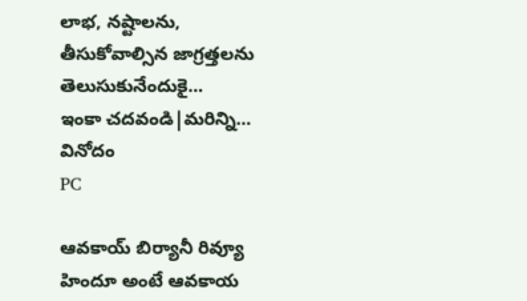లాభ, నష్టాలను, తీసుకోవాల్సిన జాగ్రత్తలను తెలుసుకునేందుకై...
ఇంకా చదవండి|మరిన్ని...
వినోదం
PC

ఆవకాయ్ బిర్యానీ రివ్యూ
హిందూ అంటే ఆవకాయ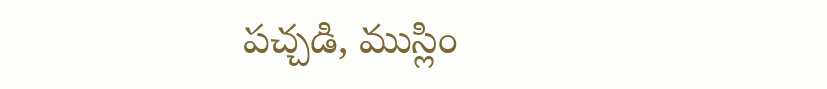పచ్చడి, ముస్లిం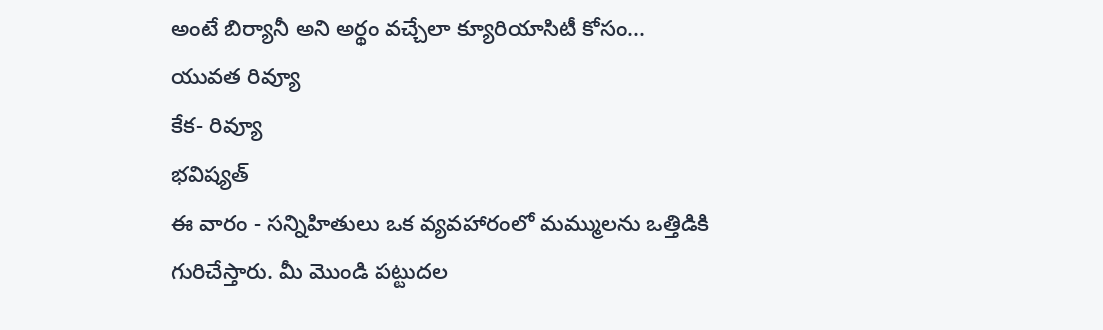అంటే బిర్యానీ అని అర్థం వచ్చేలా క్యూరియాసిటీ కోసం...
యువత రివ్యూ
కేక- రివ్యూ
భవిష్యత్
ఈ వారం - సన్నిహితులు ఒక వ్యవహారంలో మమ్ములను ఒత్తిడికి గురిచేస్తారు. మీ మొండి పట్టుదల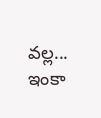వల్ల...
ఇంకా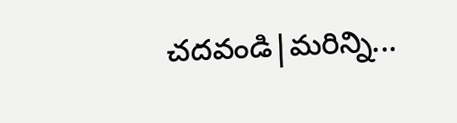చదవండి|మరిన్ని...